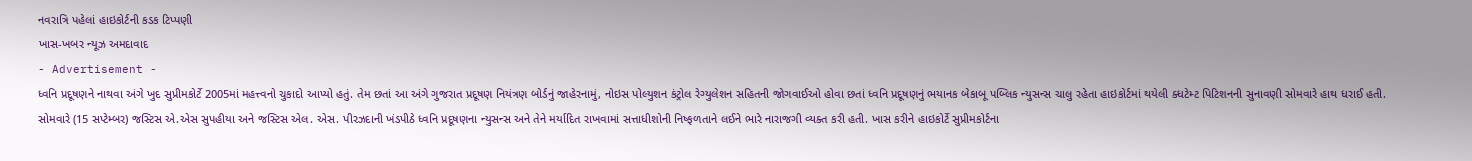નવરાત્રિ પહેલાં હાઇકોર્ટની કડક ટિપ્પણી
ખાસ-ખબર ન્યૂઝ અમદાવાદ
- Advertisement -
ધ્વનિ પ્રદૂષણને નાથવા અંગે ખુદ સુપ્રીમકોર્ટે 2005માં મહત્ત્વનો ચુકાદો આપ્યો હતું. તેમ છતાં આ અંગે ગુજરાત પ્રદૂષણ નિયંત્રણ બોર્ડનું જાહેરનામું, નોઇસ પોલ્યુશન કંટ્રોલ રેગ્યુલેશન સહિતની જોગવાઈઓ હોવા છતાં ધ્વનિ પ્રદૂષણનું ભયાનક બેકાબૂ પબ્લિક ન્યુસન્સ ચાલુ રહેતા હાઇકોર્ટમાં થયેલી ક્ધટેમ્ટ પિટિશનની સુનાવણી સોમવારે હાથ ધરાઈ હતી. સોમવારે (15 સપ્ટેમ્બર) જસ્ટિસ એ.એસ સુપહીયા અને જસ્ટિસ એલ. એસ. પીરઝદાની ખંડપીઠે ધ્વનિ પ્રદૂષણના ન્યુસન્સ અને તેને મર્યાદિત રાખવામાં સત્તાધીશોની નિષ્ફળતાને લઈને ભારે નારાજગી વ્યક્ત કરી હતી. ખાસ કરીને હાઇકોર્ટે સુપ્રીમકોર્ટના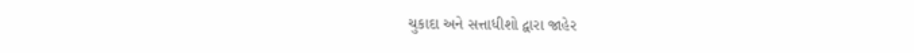ચુકાદા અને સત્તાધીશો દ્વારા જાહેર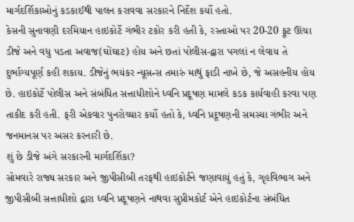માર્ગદર્શિકાઓનું કડકાઈથી પાલન કરાવવા સરકારને નિર્દેશ કર્યો હતો.
કેસની સુનાવણી દરમિયાન હાઇકોર્ટે ગંભીર ટકોર કરી હતી કે, રસ્તાઓ પર 20-20 ફૂટ ઊંચા ડીજે અને વધુ પડતા અવાજ(ઘોંઘાટ) હોય અને છતાં પોલીસ-દ્વારા પગલાં ન લેવાય તે દુર્ભાગ્યપૂર્ણ કહી શકાય. ડીજેનું ભયંકર ન્યૂસન્સ તમારું માથું ફાડી નાખે છે, જે અસહનીય હોય છે. હાઇકોર્ટે પોલીસ અને સંબંધિત સત્તાધીશોને ધ્વનિ પ્રદૂષણ મામલે કડક કાર્યવાહી કરવા પણ તાકીદ કરી હતી. ફરી એકવાર પુનરોચ્ચાર કર્યો હતો કે, ધ્વનિ પ્રદૂષણની સમસ્યા ગંભીર અને જનમાનસ પર અસર કરનારી છે.
શું છે ડીજે અંગે સરકારની માર્ગદર્શિકા?
સોમવારે રાજ્ય સરકાર અને જીપીસીબી તરફથી હાઇકોર્ટને જણાવાયું હતું કે, ગૃહવિભાગ અને જીપીસીબી સત્તાધીશો દ્વારા ધ્વનિ પ્રદૂષણને નાથવા સુપ્રીમકોર્ટ એને હાઇકોર્ટના સંબંધિત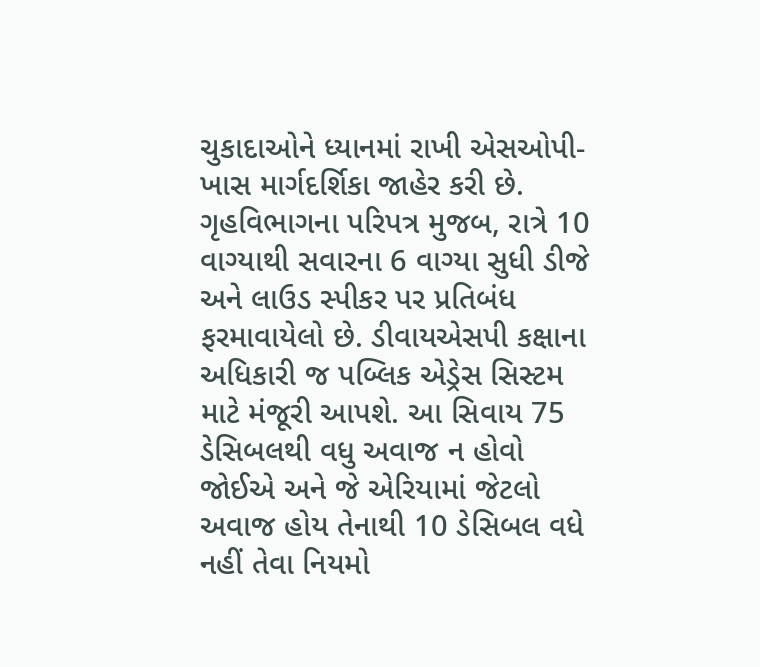ચુકાદાઓને ધ્યાનમાં રાખી એસઓપી-ખાસ માર્ગદર્શિકા જાહેર કરી છે. ગૃહવિભાગના પરિપત્ર મુજબ, રાત્રે 10 વાગ્યાથી સવારના 6 વાગ્યા સુધી ડીજે અને લાઉડ સ્પીકર પર પ્રતિબંધ ફરમાવાયેલો છે. ડીવાયએસપી કક્ષાના અધિકારી જ પબ્લિક એડ્રેસ સિસ્ટમ માટે મંજૂરી આપશે. આ સિવાય 75 ડેસિબલથી વધુ અવાજ ન હોવો જોઈએ અને જે એરિયામાં જેટલો અવાજ હોય તેનાથી 10 ડેસિબલ વધે નહીં તેવા નિયમો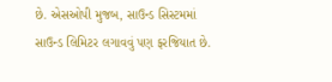છે. એસઓપી મુજબ, સાઉન્ડ સિસ્ટમમાં સાઉન્ડ લિમિટર લગાવવું પણ ફરજિયાત છે.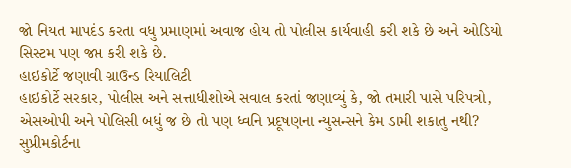જો નિયત માપદંડ કરતા વધુ પ્રમાણમાં અવાજ હોય તો પોલીસ કાર્યવાહી કરી શકે છે અને ઓડિયો સિસ્ટમ પણ જપ્ત કરી શકે છે.
હાઇકોર્ટે જણાવી ગ્રાઉન્ડ રિયાલિટી
હાઇકોર્ટે સરકાર, પોલીસ અને સત્તાધીશોએ સવાલ કરતાં જણાવ્યું કે, જો તમારી પાસે પરિપત્રો, એસઓપી અને પોલિસી બધું જ છે તો પણ ધ્વનિ પ્રદૂષણના ન્યુસન્સને કેમ ડામી શકાતુ નથી? સુપ્રીમકોર્ટના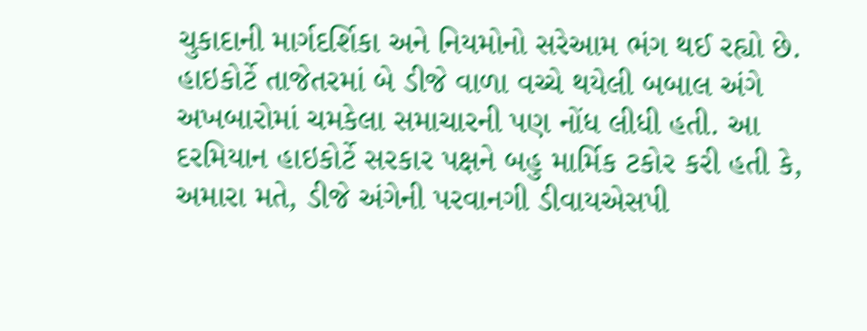ચુકાદાની માર્ગદર્શિકા અને નિયમોનો સરેઆમ ભંગ થઈ રહ્યો છે. હાઇકોર્ટે તાજેતરમાં બે ડીજે વાળા વચ્ચે થયેલી બબાલ અંગે અખબારોમાં ચમકેલા સમાચારની પણ નોંધ લીધી હતી. આ દરમિયાન હાઇકોર્ટે સરકાર પક્ષને બહુ માર્મિક ટકોર કરી હતી કે, અમારા મતે, ડીજે અંગેની પરવાનગી ડીવાયએસપી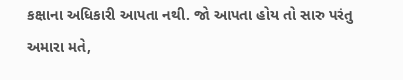કક્ષાના અધિકારી આપતા નથી. જો આપતા હોય તો સારુ પરંતુ અમારા મતે,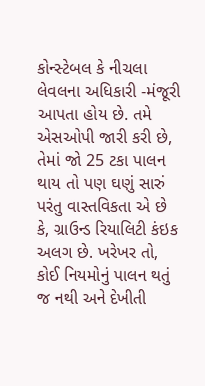કોન્સ્ટેબલ કે નીચલા લેવલના અધિકારી -મંજૂરી આપતા હોય છે. તમે એસઓપી જારી કરી છે, તેમાં જો 25 ટકા પાલન થાય તો પણ ઘણું સારું પરંતુ વાસ્તવિકતા એ છે કે, ગ્રાઉન્ડ રિયાલિટી કંઇક અલગ છે. ખરેખર તો, કોઈ નિયમોનું પાલન થતું જ નથી અને દેખીતી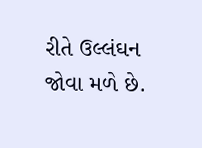રીતે ઉલ્લંઘન જોવા મળે છે.